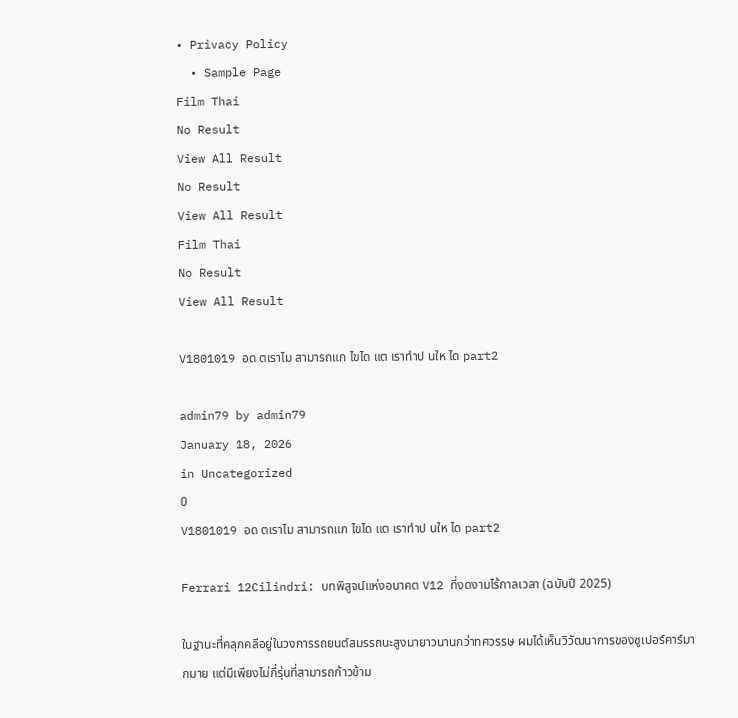• Privacy Policy
  • Sample Page
Film Thai
No Result
View All Result
No Result
View All Result
Film Thai
No Result
View All Result

V1801019 อด ตเราไม สามารถแก ไขได แต เราทำป นให ได part2

admin79 by admin79
January 18, 2026
in Uncategorized
0
V1801019 อด ตเราไม สามารถแก ไขได แต เราทำป นให ได part2

Ferrari 12Cilindri: บทพิสูจน์แห่งอนาคต V12 ที่งดงามไร้กาลเวลา (ฉบับปี 2025)

ในฐานะที่คลุกคลีอยู่ในวงการรถยนต์สมรรถนะสูงมายาวนานกว่าทศวรรษ ผมได้เห็นวิวัฒนาการของซูเปอร์คาร์มากมาย แต่มีเพียงไม่กี่รุ่นที่สามารถก้าวข้าม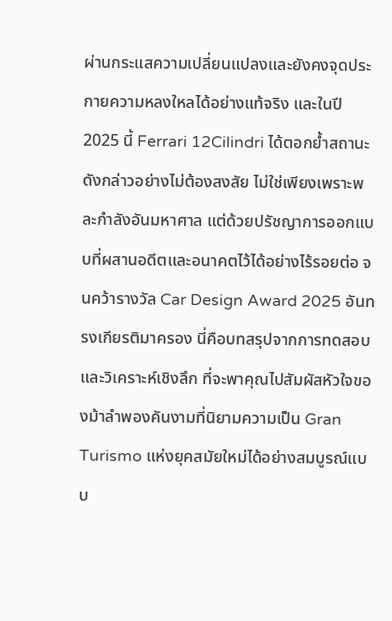ผ่านกระแสความเปลี่ยนแปลงและยังคงจุดประกายความหลงใหลได้อย่างแท้จริง และในปี 2025 นี้ Ferrari 12Cilindri ได้ตอกย้ำสถานะดังกล่าวอย่างไม่ต้องสงสัย ไม่ใช่เพียงเพราะพละกำลังอันมหาศาล แต่ด้วยปรัชญาการออกแบบที่ผสานอดีตและอนาคตไว้ได้อย่างไร้รอยต่อ จนคว้ารางวัล Car Design Award 2025 อันทรงเกียรติมาครอง นี่คือบทสรุปจากการทดสอบและวิเคราะห์เชิงลึก ที่จะพาคุณไปสัมผัสหัวใจของม้าลำพองคันงามที่นิยามความเป็น Gran Turismo แห่งยุคสมัยใหม่ได้อย่างสมบูรณ์แบบ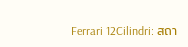Ferrari 12Cilindri: สถา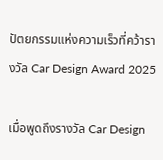ปัตยกรรมแห่งความเร็วที่คว้ารางวัล Car Design Award 2025

เมื่อพูดถึงรางวัล Car Design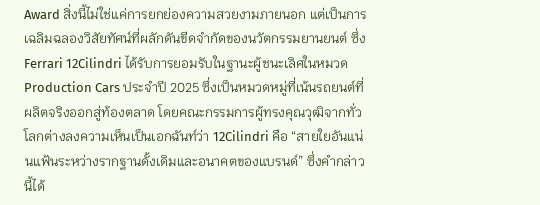Award สิ่งนี้ไม่ใช่แค่การยกย่องความสวยงามภายนอก แต่เป็นการเฉลิมฉลองวิสัยทัศน์ที่ผลักดันขีดจำกัดของนวัตกรรมยานยนต์ ซึ่ง Ferrari 12Cilindri ได้รับการยอมรับในฐานะผู้ชนะเลิศในหมวด Production Cars ประจำปี 2025 ซึ่งเป็นหมวดหมู่ที่เน้นรถยนต์ที่ผลิตจริงออกสู่ท้องตลาด โดยคณะกรรมการผู้ทรงคุณวุฒิจากทั่วโลกต่างลงความเห็นเป็นเอกฉันท์ว่า 12Cilindri คือ “สายใยอันแน่นแฟ้นระหว่างรากฐานดั้งเดิมและอนาคตของแบรนด์” ซึ่งคำกล่าวนี้ได้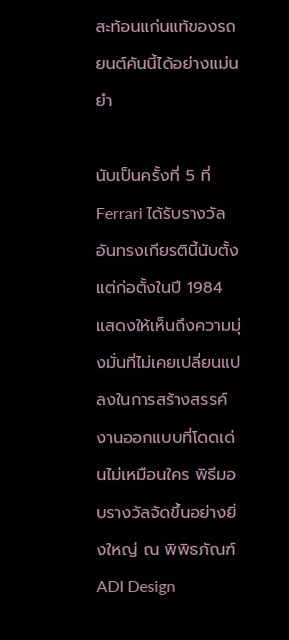สะท้อนแก่นแท้ของรถยนต์คันนี้ได้อย่างแม่นยำ

นับเป็นครั้งที่ 5 ที่ Ferrari ได้รับรางวัลอันทรงเกียรตินี้นับตั้งแต่ก่อตั้งในปี 1984 แสดงให้เห็นถึงความมุ่งมั่นที่ไม่เคยเปลี่ยนแปลงในการสร้างสรรค์งานออกแบบที่โดดเด่นไม่เหมือนใคร พิธีมอบรางวัลจัดขึ้นอย่างยิ่งใหญ่ ณ พิพิธภัณฑ์ ADI Design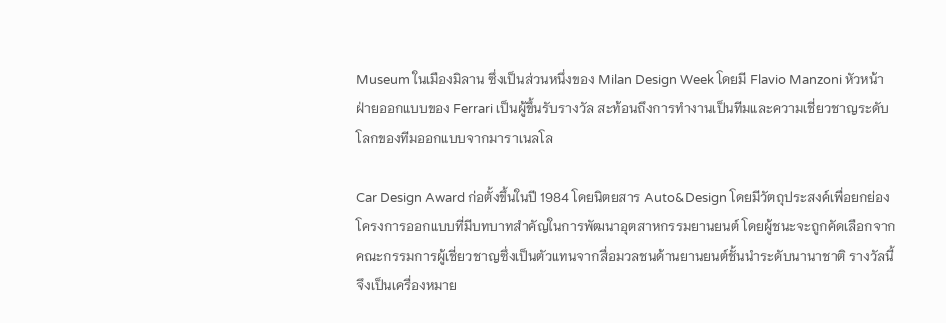Museum ในเมืองมิลาน ซึ่งเป็นส่วนหนึ่งของ Milan Design Week โดยมี Flavio Manzoni หัวหน้าฝ่ายออกแบบของ Ferrari เป็นผู้ขึ้นรับรางวัล สะท้อนถึงการทำงานเป็นทีมและความเชี่ยวชาญระดับโลกของทีมออกแบบจากมาราเนลโล

Car Design Award ก่อตั้งขึ้นในปี 1984 โดยนิตยสาร Auto&Design โดยมีวัตถุประสงค์เพื่อยกย่องโครงการออกแบบที่มีบทบาทสำคัญในการพัฒนาอุตสาหกรรมยานยนต์ โดยผู้ชนะจะถูกคัดเลือกจากคณะกรรมการผู้เชี่ยวชาญซึ่งเป็นตัวแทนจากสื่อมวลชนด้านยานยนต์ชั้นนำระดับนานาชาติ รางวัลนี้จึงเป็นเครื่องหมาย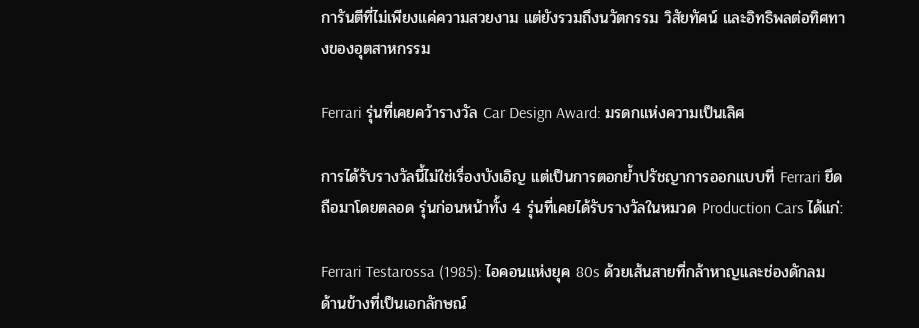การันตีที่ไม่เพียงแค่ความสวยงาม แต่ยังรวมถึงนวัตกรรม วิสัยทัศน์ และอิทธิพลต่อทิศทางของอุตสาหกรรม

Ferrari รุ่นที่เคยคว้ารางวัล Car Design Award: มรดกแห่งความเป็นเลิศ

การได้รับรางวัลนี้ไม่ใช่เรื่องบังเอิญ แต่เป็นการตอกย้ำปรัชญาการออกแบบที่ Ferrari ยึดถือมาโดยตลอด รุ่นก่อนหน้าทั้ง 4 รุ่นที่เคยได้รับรางวัลในหมวด Production Cars ได้แก่:

Ferrari Testarossa (1985): ไอคอนแห่งยุค 80s ด้วยเส้นสายที่กล้าหาญและช่องดักลมด้านข้างที่เป็นเอกลักษณ์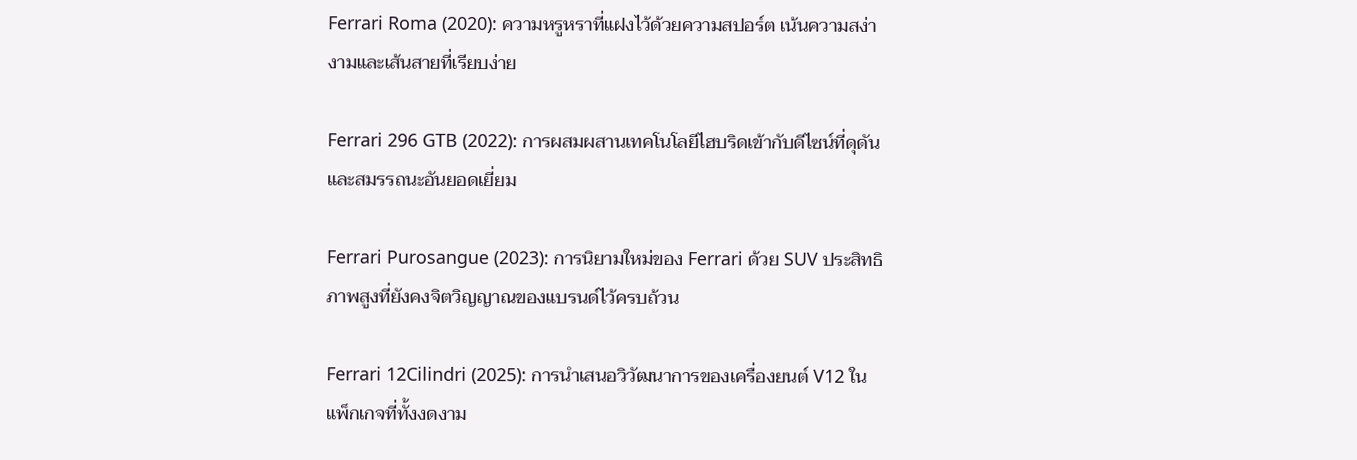Ferrari Roma (2020): ความหรูหราที่แฝงไว้ด้วยความสปอร์ต เน้นความสง่างามและเส้นสายที่เรียบง่าย

Ferrari 296 GTB (2022): การผสมผสานเทคโนโลยีไฮบริดเข้ากับดีไซน์ที่ดุดันและสมรรถนะอันยอดเยี่ยม

Ferrari Purosangue (2023): การนิยามใหม่ของ Ferrari ด้วย SUV ประสิทธิภาพสูงที่ยังคงจิตวิญญาณของแบรนด์ไว้ครบถ้วน

Ferrari 12Cilindri (2025): การนำเสนอวิวัฒนาการของเครื่องยนต์ V12 ในแพ็กเกจที่ทั้งงดงาม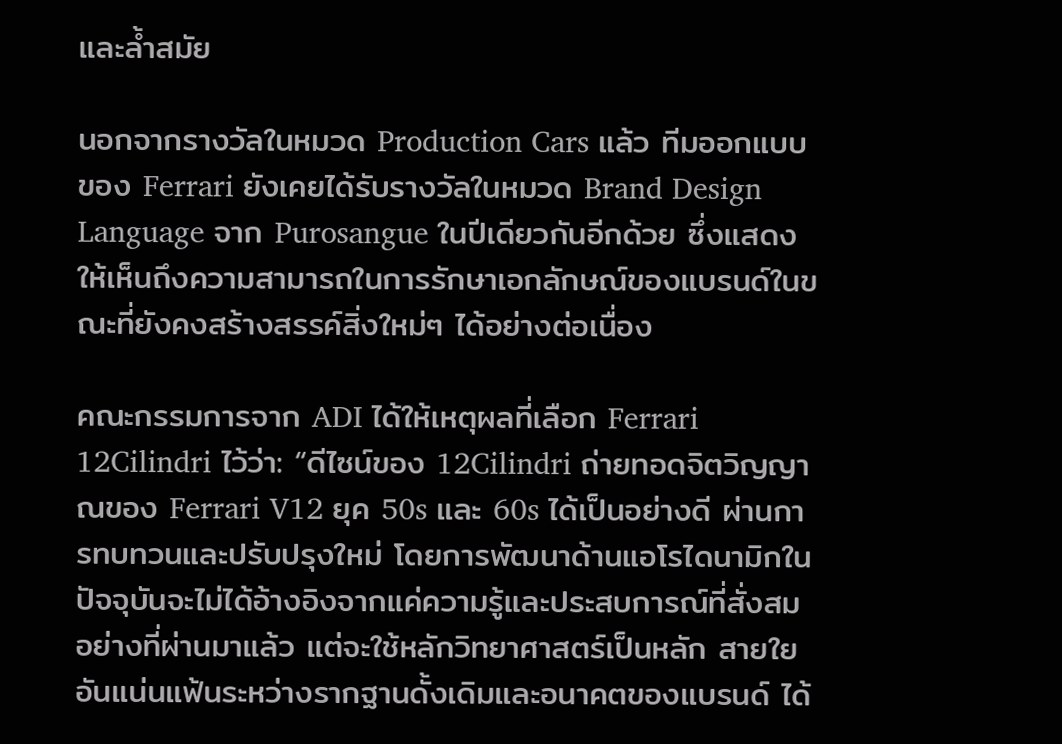และล้ำสมัย

นอกจากรางวัลในหมวด Production Cars แล้ว ทีมออกแบบของ Ferrari ยังเคยได้รับรางวัลในหมวด Brand Design Language จาก Purosangue ในปีเดียวกันอีกด้วย ซึ่งแสดงให้เห็นถึงความสามารถในการรักษาเอกลักษณ์ของแบรนด์ในขณะที่ยังคงสร้างสรรค์สิ่งใหม่ๆ ได้อย่างต่อเนื่อง

คณะกรรมการจาก ADI ได้ให้เหตุผลที่เลือก Ferrari 12Cilindri ไว้ว่า: “ดีไซน์ของ 12Cilindri ถ่ายทอดจิตวิญญาณของ Ferrari V12 ยุค 50s และ 60s ได้เป็นอย่างดี ผ่านการทบทวนและปรับปรุงใหม่ โดยการพัฒนาด้านแอโรไดนามิกในปัจจุบันจะไม่ได้อ้างอิงจากแค่ความรู้และประสบการณ์ที่สั่งสมอย่างที่ผ่านมาแล้ว แต่จะใช้หลักวิทยาศาสตร์เป็นหลัก สายใยอันแน่นแฟ้นระหว่างรากฐานดั้งเดิมและอนาคตของแบรนด์ ได้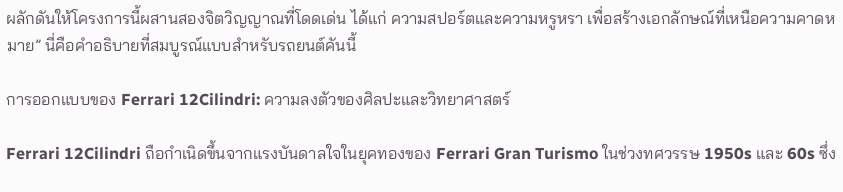ผลักดันให้โครงการนี้ผสานสองจิตวิญญาณที่โดดเด่น ได้แก่ ความสปอร์ตและความหรูหรา เพื่อสร้างเอกลักษณ์ที่เหนือความคาดหมาย” นี่คือคำอธิบายที่สมบูรณ์แบบสำหรับรถยนต์คันนี้

การออกแบบของ Ferrari 12Cilindri: ความลงตัวของศิลปะและวิทยาศาสตร์

Ferrari 12Cilindri ถือกำเนิดขึ้นจากแรงบันดาลใจในยุคทองของ Ferrari Gran Turismo ในช่วงทศวรรษ 1950s และ 60s ซึ่ง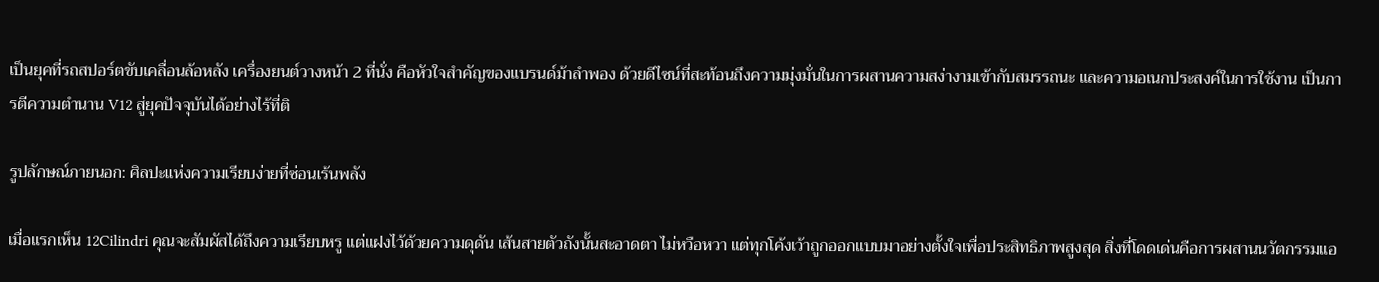เป็นยุคที่รถสปอร์ตขับเคลื่อนล้อหลัง เครื่องยนต์วางหน้า 2 ที่นั่ง คือหัวใจสำคัญของแบรนด์ม้าลำพอง ด้วยดีไซน์ที่สะท้อนถึงความมุ่งมั่นในการผสานความสง่างามเข้ากับสมรรถนะ และความอเนกประสงค์ในการใช้งาน เป็นการตีความตำนาน V12 สู่ยุคปัจจุบันได้อย่างไร้ที่ติ

รูปลักษณ์ภายนอก: ศิลปะแห่งความเรียบง่ายที่ซ่อนเร้นพลัง

เมื่อแรกเห็น 12Cilindri คุณจะสัมผัสได้ถึงความเรียบหรู แต่แฝงไว้ด้วยความดุดัน เส้นสายตัวถังนั้นสะอาดตา ไม่หวือหวา แต่ทุกโค้งเว้าถูกออกแบบมาอย่างตั้งใจเพื่อประสิทธิภาพสูงสุด สิ่งที่โดดเด่นคือการผสานนวัตกรรมแอ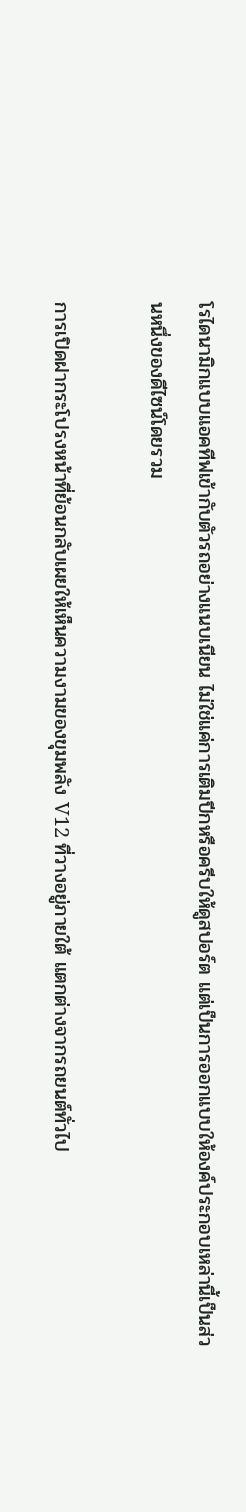โรไดนามิกแบบแอคทีฟเข้ากับตัวรถอย่างแนบเนียน ไม่ใช่แค่การเติมปีกหรือครีบให้ดูสปอร์ต แต่เป็นการออกแบบให้องค์ประกอบเหล่านี้เป็นส่วนหนึ่งของดีไซน์โดยรวม

การเปิดฝากระโปรงหน้าที่ย้อนกลับเผยให้เห็นความงามของขุมพลัง V12 ที่วางอยู่ภายใต้ แตกต่างจากรถยนต์ทั่วไป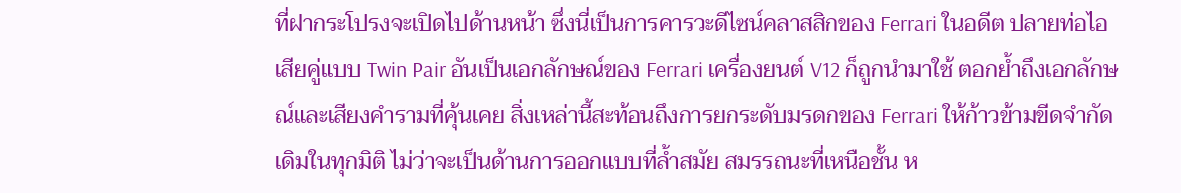ที่ฝากระโปรงจะเปิดไปด้านหน้า ซึ่งนี่เป็นการคารวะดีไซน์คลาสสิกของ Ferrari ในอดีต ปลายท่อไอเสียคู่แบบ Twin Pair อันเป็นเอกลักษณ์ของ Ferrari เครื่องยนต์ V12 ก็ถูกนำมาใช้ ตอกย้ำถึงเอกลักษณ์และเสียงคำรามที่คุ้นเคย สิ่งเหล่านี้สะท้อนถึงการยกระดับมรดกของ Ferrari ให้ก้าวข้ามขีดจำกัดเดิมในทุกมิติ ไม่ว่าจะเป็นด้านการออกแบบที่ล้ำสมัย สมรรถนะที่เหนือชั้น ห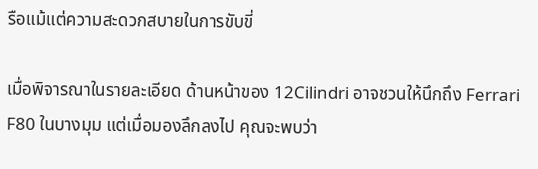รือแม้แต่ความสะดวกสบายในการขับขี่

เมื่อพิจารณาในรายละเอียด ด้านหน้าของ 12Cilindri อาจชวนให้นึกถึง Ferrari F80 ในบางมุม แต่เมื่อมองลึกลงไป คุณจะพบว่า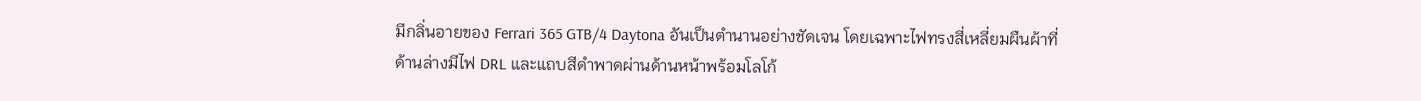มีกลิ่นอายของ Ferrari 365 GTB/4 Daytona อันเป็นตำนานอย่างชัดเจน โดยเฉพาะไฟทรงสี่เหลี่ยมผืนผ้าที่ด้านล่างมีไฟ DRL และแถบสีดำพาดผ่านด้านหน้าพร้อมโลโก้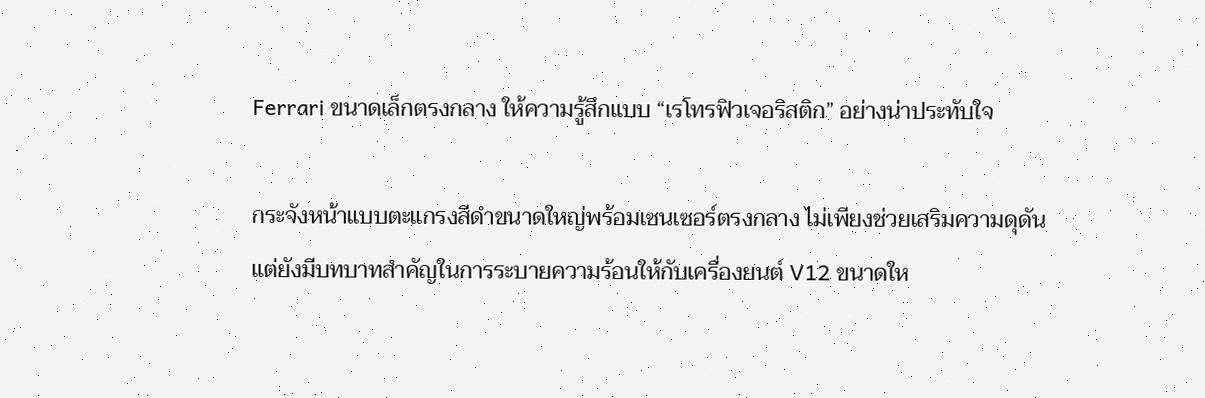Ferrari ขนาดเล็กตรงกลาง ให้ความรู้สึกแบบ “เรโทรฟิวเจอริสติก” อย่างน่าประทับใจ

กระจังหน้าแบบตะแกรงสีดำขนาดใหญ่พร้อมเซนเซอร์ตรงกลาง ไม่เพียงช่วยเสริมความดุดัน แต่ยังมีบทบาทสำคัญในการระบายความร้อนให้กับเครื่องยนต์ V12 ขนาดให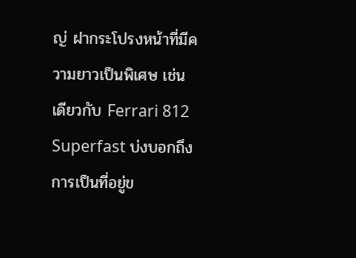ญ่ ฝากระโปรงหน้าที่มีความยาวเป็นพิเศษ เช่นเดียวกับ Ferrari 812 Superfast บ่งบอกถึงการเป็นที่อยู่ข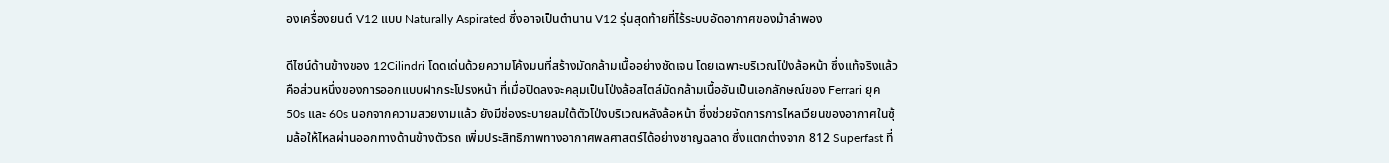องเครื่องยนต์ V12 แบบ Naturally Aspirated ซึ่งอาจเป็นตำนาน V12 รุ่นสุดท้ายที่ไร้ระบบอัดอากาศของม้าลำพอง

ดีไซน์ด้านข้างของ 12Cilindri โดดเด่นด้วยความโค้งมนที่สร้างมัดกล้ามเนื้ออย่างชัดเจน โดยเฉพาะบริเวณโป่งล้อหน้า ซึ่งแท้จริงแล้วคือส่วนหนึ่งของการออกแบบฝากระโปรงหน้า ที่เมื่อปิดลงจะคลุมเป็นโป่งล้อสไตล์มัดกล้ามเนื้ออันเป็นเอกลักษณ์ของ Ferrari ยุค 50s และ 60s นอกจากความสวยงามแล้ว ยังมีช่องระบายลมใต้ตัวโป่งบริเวณหลังล้อหน้า ซึ่งช่วยจัดการการไหลเวียนของอากาศในซุ้มล้อให้ไหลผ่านออกทางด้านข้างตัวรถ เพิ่มประสิทธิภาพทางอากาศพลศาสตร์ได้อย่างชาญฉลาด ซึ่งแตกต่างจาก 812 Superfast ที่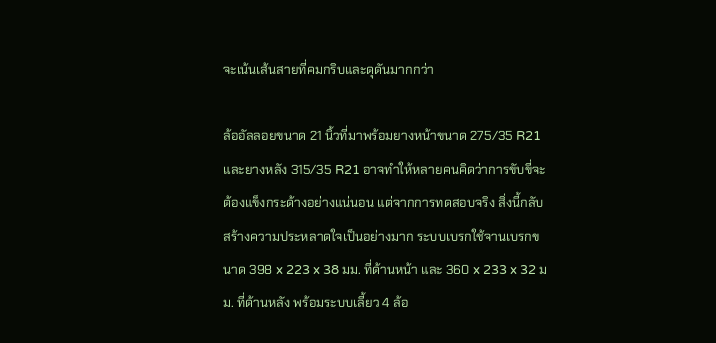จะเน้นเส้นสายที่คมกริบและดุดันมากกว่า

ล้ออัลลอยขนาด 21 นิ้วที่มาพร้อมยางหน้าขนาด 275/35 R21 และยางหลัง 315/35 R21 อาจทำให้หลายคนคิดว่าการขับขี่จะต้องแข็งกระด้างอย่างแน่นอน แต่จากการทดสอบจริง สิ่งนี้กลับสร้างความประหลาดใจเป็นอย่างมาก ระบบเบรกใช้จานเบรกขนาด 398 x 223 x 38 มม. ที่ด้านหน้า และ 360 x 233 x 32 มม. ที่ด้านหลัง พร้อมระบบเลี้ยว 4 ล้อ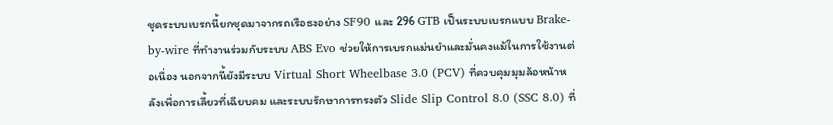ชุดระบบเบรกนี้ยกชุดมาจากรถเรือธงอย่าง SF90 และ 296 GTB เป็นระบบเบรกแบบ Brake-by-wire ที่ทำงานร่วมกับระบบ ABS Evo ช่วยให้การเบรกแม่นยำและมั่นคงแม้ในการใช้งานต่อเนื่อง นอกจากนี้ยังมีระบบ Virtual Short Wheelbase 3.0 (PCV) ที่ควบคุมมุมล้อหน้าหลังเพื่อการเลี้ยวที่เฉียบคม และระบบรักษาการทรงตัว Slide Slip Control 8.0 (SSC 8.0) ที่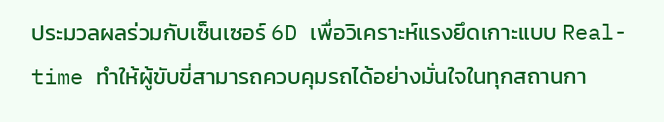ประมวลผลร่วมกับเซ็นเซอร์ 6D เพื่อวิเคราะห์แรงยึดเกาะแบบ Real-time ทำให้ผู้ขับขี่สามารถควบคุมรถได้อย่างมั่นใจในทุกสถานกา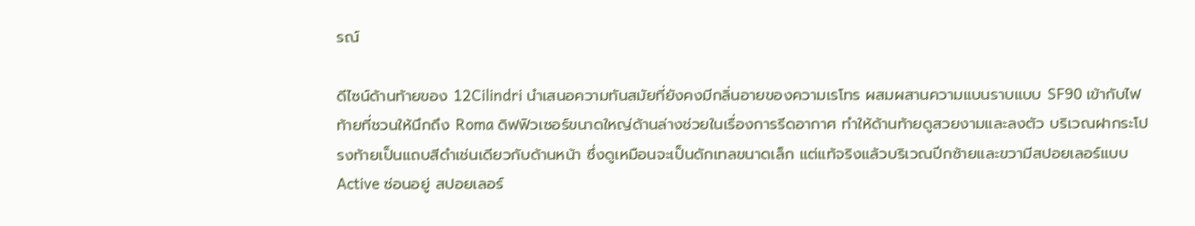รณ์

ดีไซน์ด้านท้ายของ 12Cilindri นำเสนอความทันสมัยที่ยังคงมีกลิ่นอายของความเรโทร ผสมผสานความแบนราบแบบ SF90 เข้ากับไฟท้ายที่ชวนให้นึกถึง Roma ดิฟฟิวเซอร์ขนาดใหญ่ด้านล่างช่วยในเรื่องการรีดอากาศ ทำให้ด้านท้ายดูสวยงามและลงตัว บริเวณฝากระโปรงท้ายเป็นแถบสีดำเช่นเดียวกับด้านหน้า ซึ่งดูเหมือนจะเป็นดักเทลขนาดเล็ก แต่แท้จริงแล้วบริเวณปีกซ้ายและขวามีสปอยเลอร์แบบ Active ซ่อนอยู่ สปอยเลอร์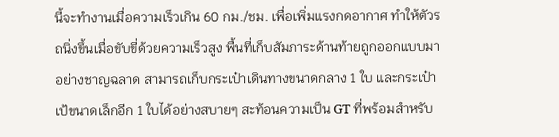นี้จะทำงานเมื่อความเร็วเกิน 60 กม./ชม. เพื่อเพิ่มแรงกดอากาศ ทำให้ตัวรถนิ่งขึ้นเมื่อขับขี่ด้วยความเร็วสูง พื้นที่เก็บสัมภาระด้านท้ายถูกออกแบบมาอย่างชาญฉลาด สามารถเก็บกระเป๋าเดินทางขนาดกลาง 1 ใบ และกระเป๋าเป้ขนาดเล็กอีก 1 ใบได้อย่างสบายๆ สะท้อนความเป็น GT ที่พร้อมสำหรับ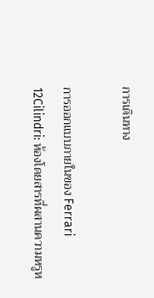การเดินทาง

การออกแบบภายในของ Ferrari 12Cilindri: ห้องโดยสารที่ผสานความหรูห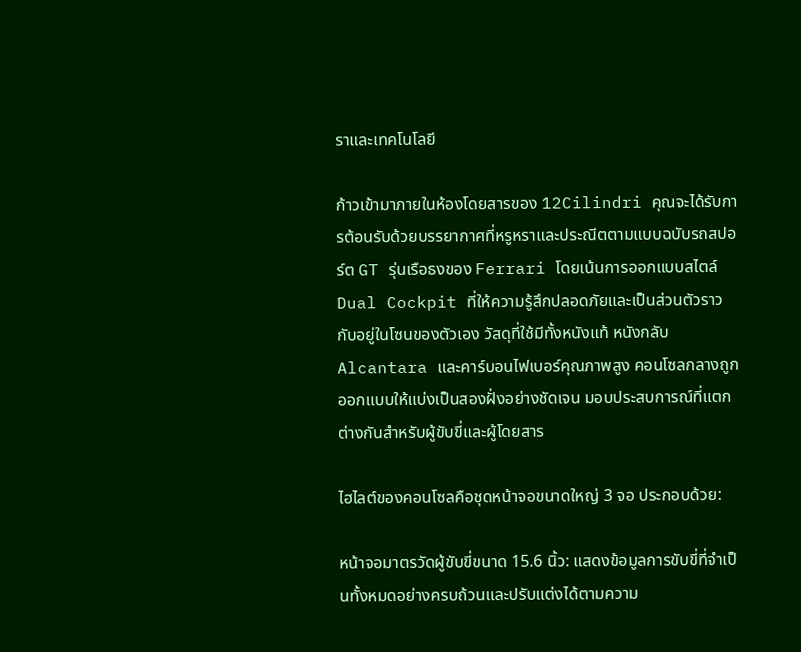ราและเทคโนโลยี

ก้าวเข้ามาภายในห้องโดยสารของ 12Cilindri คุณจะได้รับการต้อนรับด้วยบรรยากาศที่หรูหราและประณีตตามแบบฉบับรถสปอร์ต GT รุ่นเรือธงของ Ferrari โดยเน้นการออกแบบสไตล์ Dual Cockpit ที่ให้ความรู้สึกปลอดภัยและเป็นส่วนตัวราวกับอยู่ในโซนของตัวเอง วัสดุที่ใช้มีทั้งหนังแท้ หนังกลับ Alcantara และคาร์บอนไฟเบอร์คุณภาพสูง คอนโซลกลางถูกออกแบบให้แบ่งเป็นสองฝั่งอย่างชัดเจน มอบประสบการณ์ที่แตกต่างกันสำหรับผู้ขับขี่และผู้โดยสาร

ไฮไลต์ของคอนโซลคือชุดหน้าจอขนาดใหญ่ 3 จอ ประกอบด้วย:

หน้าจอมาตรวัดผู้ขับขี่ขนาด 15.6 นิ้ว: แสดงข้อมูลการขับขี่ที่จำเป็นทั้งหมดอย่างครบถ้วนและปรับแต่งได้ตามความ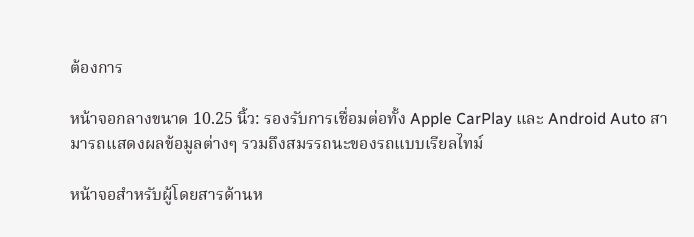ต้องการ

หน้าจอกลางขนาด 10.25 นิ้ว: รองรับการเชื่อมต่อทั้ง Apple CarPlay และ Android Auto สามารถแสดงผลข้อมูลต่างๆ รวมถึงสมรรถนะของรถแบบเรียลไทม์

หน้าจอสำหรับผู้โดยสารด้านห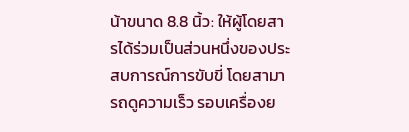น้าขนาด 8.8 นิ้ว: ให้ผู้โดยสารได้ร่วมเป็นส่วนหนึ่งของประสบการณ์การขับขี่ โดยสามารถดูความเร็ว รอบเครื่องย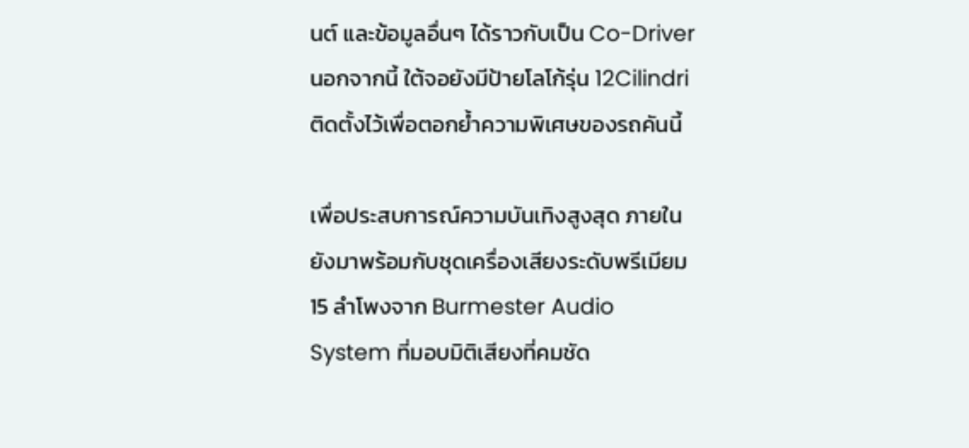นต์ และข้อมูลอื่นๆ ได้ราวกับเป็น Co-Driver นอกจากนี้ ใต้จอยังมีป้ายโลโก้รุ่น 12Cilindri ติดตั้งไว้เพื่อตอกย้ำความพิเศษของรถคันนี้

เพื่อประสบการณ์ความบันเทิงสูงสุด ภายในยังมาพร้อมกับชุดเครื่องเสียงระดับพรีเมียม 15 ลำโพงจาก Burmester Audio System ที่มอบมิติเสียงที่คมชัด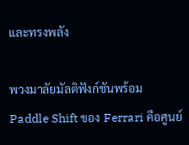และทรงพลัง

พวงมาลัยมัลติฟังก์ชันพร้อม Paddle Shift ของ Ferrari คือศูนย์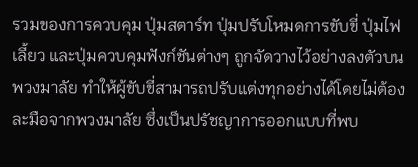รวมของการควบคุม ปุ่มสตาร์ท ปุ่มปรับโหมดการขับขี่ ปุ่มไฟเลี้ยว และปุ่มควบคุมฟังก์ชันต่างๆ ถูกจัดวางไว้อย่างลงตัวบนพวงมาลัย ทำให้ผู้ขับขี่สามารถปรับแต่งทุกอย่างได้โดยไม่ต้องละมือจากพวงมาลัย ซึ่งเป็นปรัชญาการออกแบบที่พบ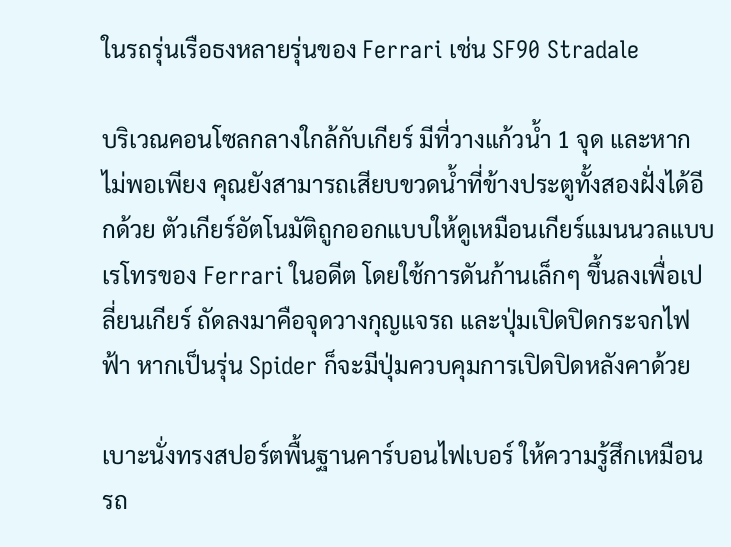ในรถรุ่นเรือธงหลายรุ่นของ Ferrari เช่น SF90 Stradale

บริเวณคอนโซลกลางใกล้กับเกียร์ มีที่วางแก้วน้ำ 1 จุด และหากไม่พอเพียง คุณยังสามารถเสียบขวดน้ำที่ข้างประตูทั้งสองฝั่งได้อีกด้วย ตัวเกียร์อัตโนมัติถูกออกแบบให้ดูเหมือนเกียร์แมนนวลแบบเรโทรของ Ferrari ในอดีต โดยใช้การดันก้านเล็กๆ ขึ้นลงเพื่อเปลี่ยนเกียร์ ถัดลงมาคือจุดวางกุญแจรถ และปุ่มเปิดปิดกระจกไฟฟ้า หากเป็นรุ่น Spider ก็จะมีปุ่มควบคุมการเปิดปิดหลังคาด้วย

เบาะนั่งทรงสปอร์ตพื้นฐานคาร์บอนไฟเบอร์ ให้ความรู้สึกเหมือนรถ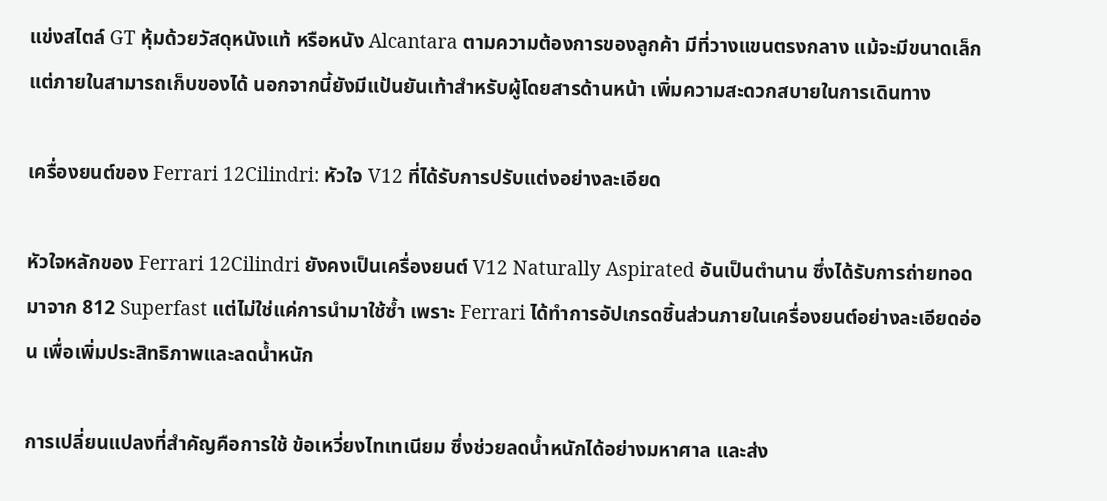แข่งสไตล์ GT หุ้มด้วยวัสดุหนังแท้ หรือหนัง Alcantara ตามความต้องการของลูกค้า มีที่วางแขนตรงกลาง แม้จะมีขนาดเล็กแต่ภายในสามารถเก็บของได้ นอกจากนี้ยังมีแป้นยันเท้าสำหรับผู้โดยสารด้านหน้า เพิ่มความสะดวกสบายในการเดินทาง

เครื่องยนต์ของ Ferrari 12Cilindri: หัวใจ V12 ที่ได้รับการปรับแต่งอย่างละเอียด

หัวใจหลักของ Ferrari 12Cilindri ยังคงเป็นเครื่องยนต์ V12 Naturally Aspirated อันเป็นตำนาน ซึ่งได้รับการถ่ายทอดมาจาก 812 Superfast แต่ไม่ใช่แค่การนำมาใช้ซ้ำ เพราะ Ferrari ได้ทำการอัปเกรดชิ้นส่วนภายในเครื่องยนต์อย่างละเอียดอ่อน เพื่อเพิ่มประสิทธิภาพและลดน้ำหนัก

การเปลี่ยนแปลงที่สำคัญคือการใช้ ข้อเหวี่ยงไทเทเนียม ซึ่งช่วยลดน้ำหนักได้อย่างมหาศาล และส่ง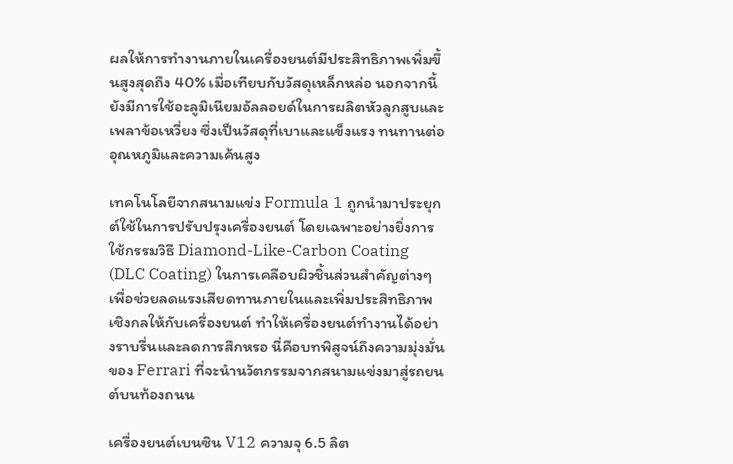ผลให้การทำงานภายในเครื่องยนต์มีประสิทธิภาพเพิ่มขึ้นสูงสุดถึง 40% เมื่อเทียบกับวัสดุเหล็กหล่อ นอกจากนี้ยังมีการใช้อะลูมิเนียมอัลลอยด์ในการผลิตหัวลูกสูบและเพลาข้อเหวี่ยง ซึ่งเป็นวัสดุที่เบาและแข็งแรง ทนทานต่ออุณหภูมิและความเค้นสูง

เทคโนโลยีจากสนามแข่ง Formula 1 ถูกนำมาประยุกต์ใช้ในการปรับปรุงเครื่องยนต์ โดยเฉพาะอย่างยิ่งการใช้กรรมวิธี Diamond-Like-Carbon Coating (DLC Coating) ในการเคลือบผิวชิ้นส่วนสำคัญต่างๆ เพื่อช่วยลดแรงเสียดทานภายในและเพิ่มประสิทธิภาพเชิงกลให้กับเครื่องยนต์ ทำให้เครื่องยนต์ทำงานได้อย่างราบรื่นและลดการสึกหรอ นี่คือบทพิสูจน์ถึงความมุ่งมั่นของ Ferrari ที่จะนำนวัตกรรมจากสนามแข่งมาสู่รถยนต์บนท้องถนน

เครื่องยนต์เบนซิน V12 ความจุ 6.5 ลิต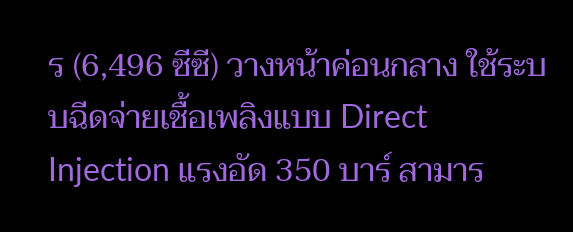ร (6,496 ซีซี) วางหน้าค่อนกลาง ใช้ระบบฉีดจ่ายเชื้อเพลิงแบบ Direct Injection แรงอัด 350 บาร์ สามาร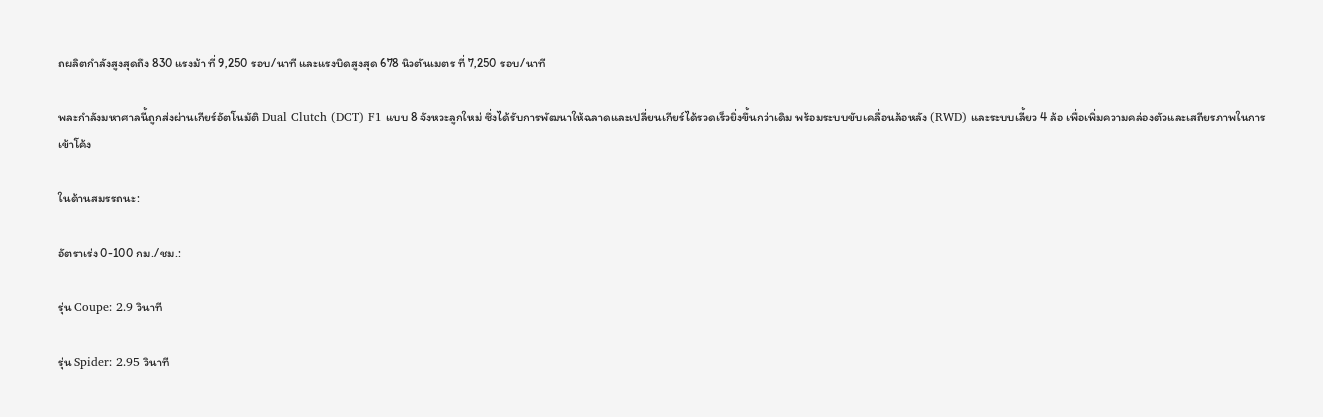ถผลิตกำลังสูงสุดถึง 830 แรงม้า ที่ 9,250 รอบ/นาที และแรงบิดสูงสุด 678 นิวตันเมตร ที่ 7,250 รอบ/นาที

พละกำลังมหาศาลนี้ถูกส่งผ่านเกียร์อัตโนมัติ Dual Clutch (DCT) F1 แบบ 8 จังหวะลูกใหม่ ซึ่งได้รับการพัฒนาให้ฉลาดและเปลี่ยนเกียร์ได้รวดเร็วยิ่งขึ้นกว่าเดิม พร้อมระบบขับเคลื่อนล้อหลัง (RWD) และระบบเลี้ยว 4 ล้อ เพื่อเพิ่มความคล่องตัวและเสถียรภาพในการเข้าโค้ง

ในด้านสมรรถนะ:

อัตราเร่ง 0-100 กม./ชม.:

รุ่น Coupe: 2.9 วินาที

รุ่น Spider: 2.95 วินาที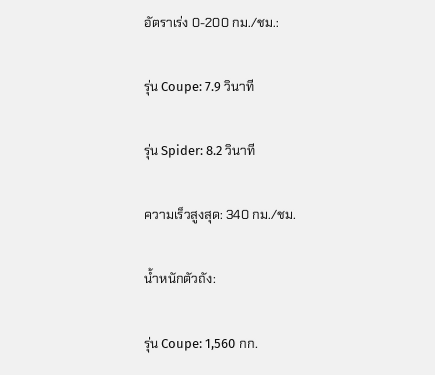อัตราเร่ง 0-200 กม./ชม.:

รุ่น Coupe: 7.9 วินาที

รุ่น Spider: 8.2 วินาที

ความเร็วสูงสุด: 340 กม./ชม.

น้ำหนักตัวถัง:

รุ่น Coupe: 1,560 กก.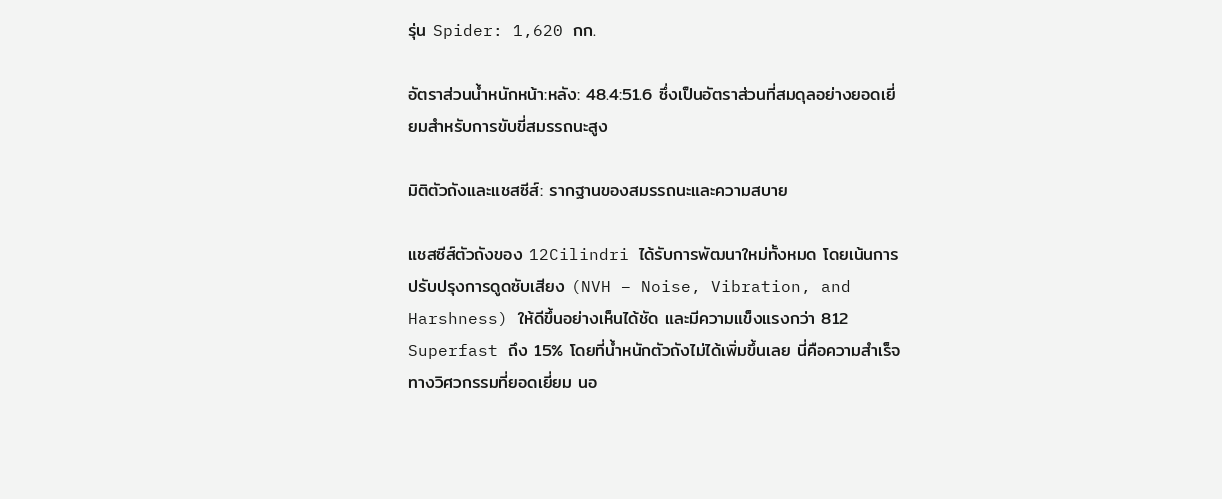รุ่น Spider: 1,620 กก.

อัตราส่วนน้ำหนักหน้า:หลัง: 48.4:51.6 ซึ่งเป็นอัตราส่วนที่สมดุลอย่างยอดเยี่ยมสำหรับการขับขี่สมรรถนะสูง

มิติตัวถังและแชสซีส์: รากฐานของสมรรถนะและความสบาย

แชสซีส์ตัวถังของ 12Cilindri ได้รับการพัฒนาใหม่ทั้งหมด โดยเน้นการปรับปรุงการดูดซับเสียง (NVH – Noise, Vibration, and Harshness) ให้ดีขึ้นอย่างเห็นได้ชัด และมีความแข็งแรงกว่า 812 Superfast ถึง 15% โดยที่น้ำหนักตัวถังไม่ได้เพิ่มขึ้นเลย นี่คือความสำเร็จทางวิศวกรรมที่ยอดเยี่ยม นอ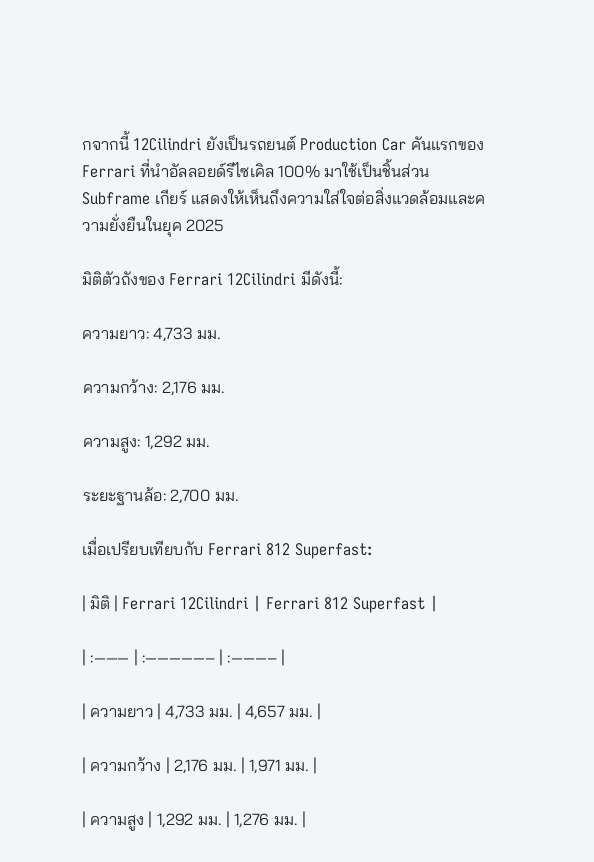กจากนี้ 12Cilindri ยังเป็นรถยนต์ Production Car คันแรกของ Ferrari ที่นำอัลลอยด์รีไซเคิล 100% มาใช้เป็นชิ้นส่วน Subframe เกียร์ แสดงให้เห็นถึงความใส่ใจต่อสิ่งแวดล้อมและความยั่งยืนในยุค 2025

มิติตัวถังของ Ferrari 12Cilindri มีดังนี้:

ความยาว: 4,733 มม.

ความกว้าง: 2,176 มม.

ความสูง: 1,292 มม.

ระยะฐานล้อ: 2,700 มม.

เมื่อเปรียบเทียบกับ Ferrari 812 Superfast:

| มิติ | Ferrari 12Cilindri | Ferrari 812 Superfast |

| :——— | :—————– | :———– |

| ความยาว | 4,733 มม. | 4,657 มม. |

| ความกว้าง | 2,176 มม. | 1,971 มม. |

| ความสูง | 1,292 มม. | 1,276 มม. |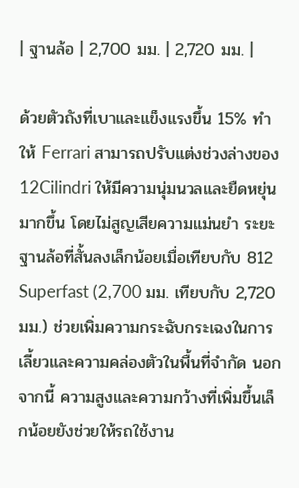| ฐานล้อ | 2,700 มม. | 2,720 มม. |

ด้วยตัวถังที่เบาและแข็งแรงขึ้น 15% ทำให้ Ferrari สามารถปรับแต่งช่วงล่างของ 12Cilindri ให้มีความนุ่มนวลและยืดหยุ่นมากขึ้น โดยไม่สูญเสียความแม่นยำ ระยะฐานล้อที่สั้นลงเล็กน้อยเมื่อเทียบกับ 812 Superfast (2,700 มม. เทียบกับ 2,720 มม.) ช่วยเพิ่มความกระฉับกระเฉงในการเลี้ยวและความคล่องตัวในพื้นที่จำกัด นอกจากนี้ ความสูงและความกว้างที่เพิ่มขึ้นเล็กน้อยยังช่วยให้รถใช้งาน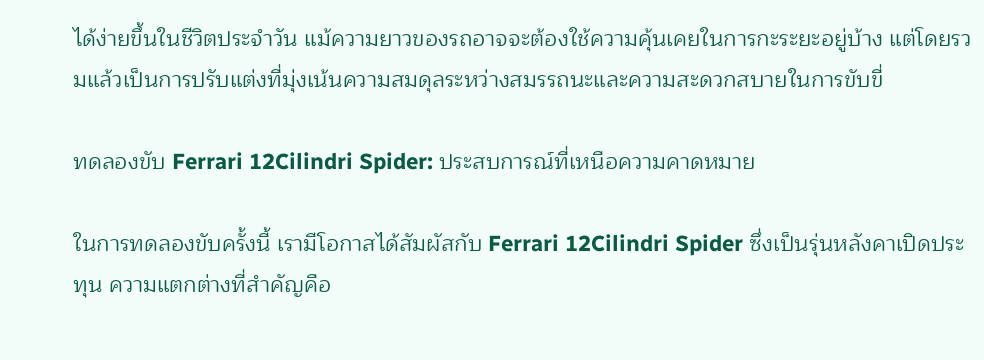ได้ง่ายขึ้นในชีวิตประจำวัน แม้ความยาวของรถอาจจะต้องใช้ความคุ้นเคยในการกะระยะอยู่บ้าง แต่โดยรวมแล้วเป็นการปรับแต่งที่มุ่งเน้นความสมดุลระหว่างสมรรถนะและความสะดวกสบายในการขับขี่

ทดลองขับ Ferrari 12Cilindri Spider: ประสบการณ์ที่เหนือความคาดหมาย

ในการทดลองขับครั้งนี้ เรามีโอกาสได้สัมผัสกับ Ferrari 12Cilindri Spider ซึ่งเป็นรุ่นหลังคาเปิดประทุน ความแตกต่างที่สำคัญคือ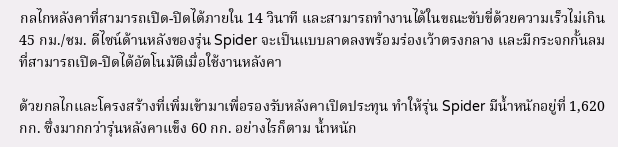กลไกหลังคาที่สามารถเปิด-ปิดได้ภายใน 14 วินาที และสามารถทำงานได้ในขณะขับขี่ด้วยความเร็วไม่เกิน 45 กม./ชม. ดีไซน์ด้านหลังของรุ่น Spider จะเป็นแบบลาดลงพร้อมร่องเว้าตรงกลาง และมีกระจกกั้นลมที่สามารถเปิด-ปิดได้อัตโนมัติเมื่อใช้งานหลังคา

ด้วยกลไกและโครงสร้างที่เพิ่มเข้ามาเพื่อรองรับหลังคาเปิดประทุน ทำให้รุ่น Spider มีน้ำหนักอยู่ที่ 1,620 กก. ซึ่งมากกว่ารุ่นหลังคาแข็ง 60 กก. อย่างไรก็ตาม น้ำหนัก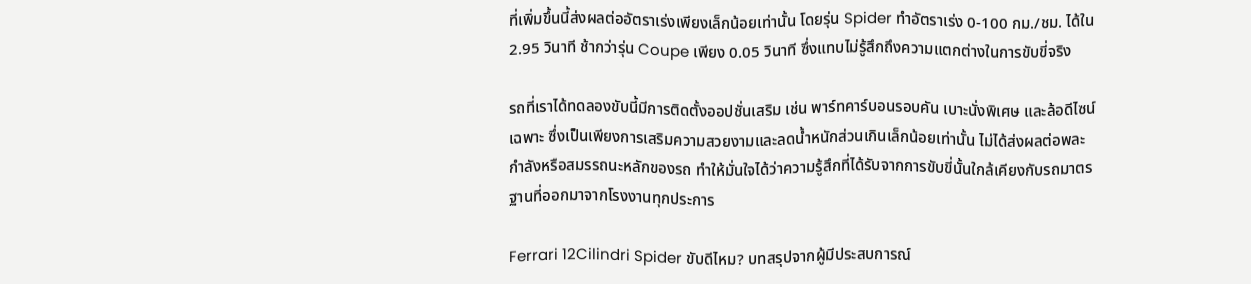ที่เพิ่มขึ้นนี้ส่งผลต่ออัตราเร่งเพียงเล็กน้อยเท่านั้น โดยรุ่น Spider ทำอัตราเร่ง 0-100 กม./ชม. ได้ใน 2.95 วินาที ช้ากว่ารุ่น Coupe เพียง 0.05 วินาที ซึ่งแทบไม่รู้สึกถึงความแตกต่างในการขับขี่จริง

รถที่เราได้ทดลองขับนี้มีการติดตั้งออปชั่นเสริม เช่น พาร์ทคาร์บอนรอบคัน เบาะนั่งพิเศษ และล้อดีไซน์เฉพาะ ซึ่งเป็นเพียงการเสริมความสวยงามและลดน้ำหนักส่วนเกินเล็กน้อยเท่านั้น ไม่ได้ส่งผลต่อพละกำลังหรือสมรรถนะหลักของรถ ทำให้มั่นใจได้ว่าความรู้สึกที่ได้รับจากการขับขี่นั้นใกล้เคียงกับรถมาตรฐานที่ออกมาจากโรงงานทุกประการ

Ferrari 12Cilindri Spider ขับดีไหม? บทสรุปจากผู้มีประสบการณ์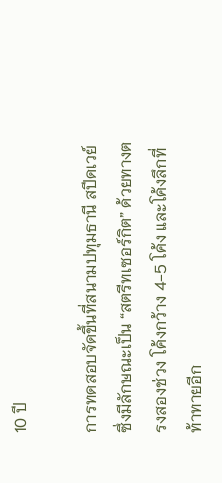10 ปี

การทดสอบจัดขึ้นที่สนามปทุมธานี สปีดเวย์ ซึ่งมีลักษณะเป็น “สตรีทเซอร์กิต” ด้วยทางตรงสองช่วง โค้งกว้าง 4-5 โค้ง และโค้งลึกที่ท้าทายอีก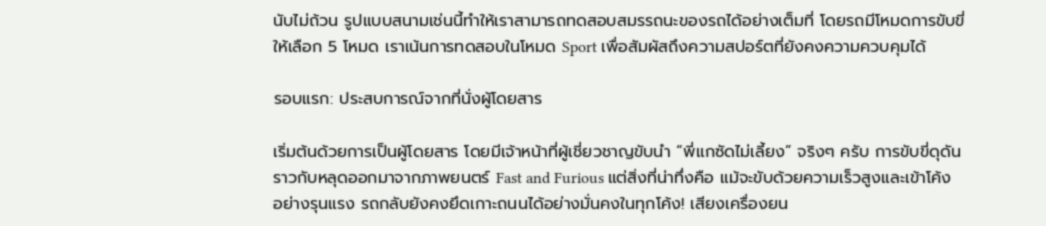นับไม่ถ้วน รูปแบบสนามเช่นนี้ทำให้เราสามารถทดสอบสมรรถนะของรถได้อย่างเต็มที่ โดยรถมีโหมดการขับขี่ให้เลือก 5 โหมด เราเน้นการทดสอบในโหมด Sport เพื่อสัมผัสถึงความสปอร์ตที่ยังคงความควบคุมได้

รอบแรก: ประสบการณ์จากที่นั่งผู้โดยสาร

เริ่มต้นด้วยการเป็นผู้โดยสาร โดยมีเจ้าหน้าที่ผู้เชี่ยวชาญขับนำ “พี่แกซัดไม่เลี้ยง” จริงๆ ครับ การขับขี่ดุดันราวกับหลุดออกมาจากภาพยนตร์ Fast and Furious แต่สิ่งที่น่าทึ่งคือ แม้จะขับด้วยความเร็วสูงและเข้าโค้งอย่างรุนแรง รถกลับยังคงยึดเกาะถนนได้อย่างมั่นคงในทุกโค้ง! เสียงเครื่องยน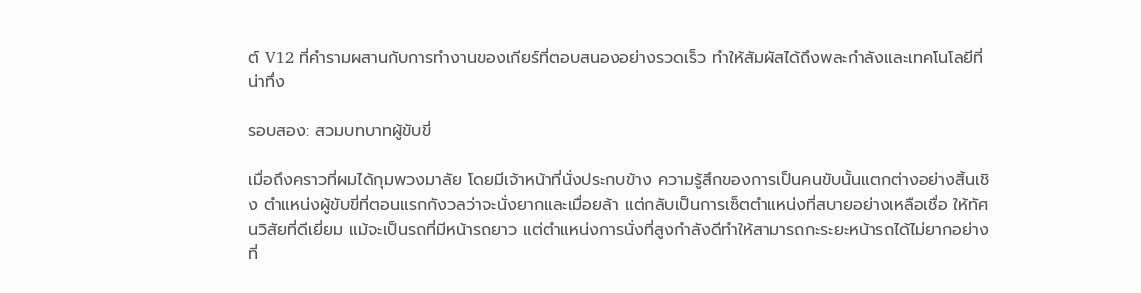ต์ V12 ที่คำรามผสานกับการทำงานของเกียร์ที่ตอบสนองอย่างรวดเร็ว ทำให้สัมผัสได้ถึงพละกำลังและเทคโนโลยีที่น่าทึ่ง

รอบสอง: สวมบทบาทผู้ขับขี่

เมื่อถึงคราวที่ผมได้กุมพวงมาลัย โดยมีเจ้าหน้าที่นั่งประกบข้าง ความรู้สึกของการเป็นคนขับนั้นแตกต่างอย่างสิ้นเชิง ตำแหน่งผู้ขับขี่ที่ตอนแรกกังวลว่าจะนั่งยากและเมื่อยล้า แต่กลับเป็นการเซ็ตตำแหน่งที่สบายอย่างเหลือเชื่อ ให้ทัศนวิสัยที่ดีเยี่ยม แม้จะเป็นรถที่มีหน้ารถยาว แต่ตำแหน่งการนั่งที่สูงกำลังดีทำให้สามารถกะระยะหน้ารถได้ไม่ยากอย่างที่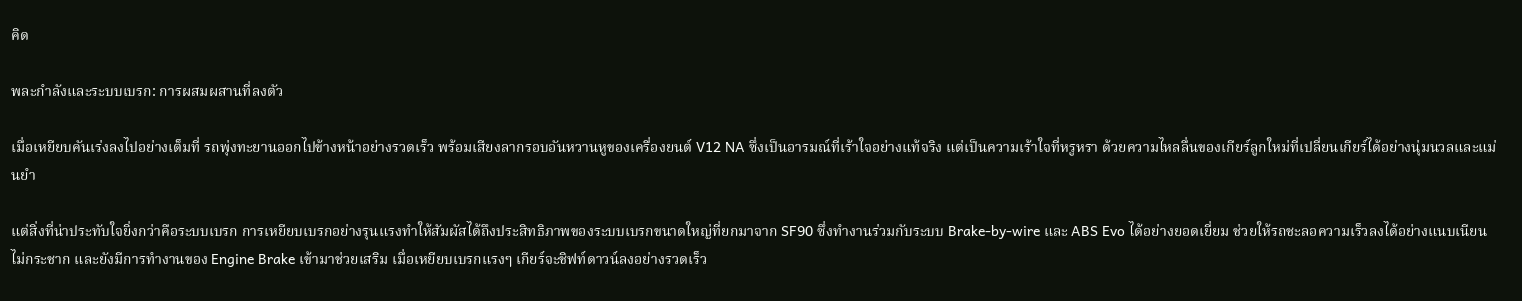คิด

พละกำลังและระบบเบรก: การผสมผสานที่ลงตัว

เมื่อเหยียบคันเร่งลงไปอย่างเต็มที่ รถพุ่งทะยานออกไปข้างหน้าอย่างรวดเร็ว พร้อมเสียงลากรอบอันหวานหูของเครื่องยนต์ V12 NA ซึ่งเป็นอารมณ์ที่เร้าใจอย่างแท้จริง แต่เป็นความเร้าใจที่หรูหรา ด้วยความไหลลื่นของเกียร์ลูกใหม่ที่เปลี่ยนเกียร์ได้อย่างนุ่มนวลและแม่นยำ

แต่สิ่งที่น่าประทับใจยิ่งกว่าคือระบบเบรก การเหยียบเบรกอย่างรุนแรงทำให้สัมผัสได้ถึงประสิทธิภาพของระบบเบรกขนาดใหญ่ที่ยกมาจาก SF90 ซึ่งทำงานร่วมกับระบบ Brake-by-wire และ ABS Evo ได้อย่างยอดเยี่ยม ช่วยให้รถชะลอความเร็วลงได้อย่างแนบเนียน ไม่กระชาก และยังมีการทำงานของ Engine Brake เข้ามาช่วยเสริม เมื่อเหยียบเบรกแรงๆ เกียร์จะชิฟท์ดาวน์ลงอย่างรวดเร็ว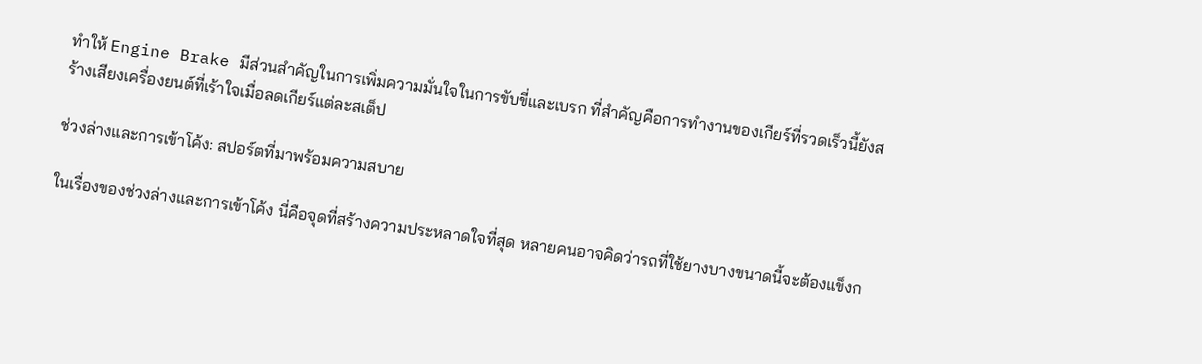ทำให้ Engine Brake มีส่วนสำคัญในการเพิ่มความมั่นใจในการขับขี่และเบรก ที่สำคัญคือการทำงานของเกียร์ที่รวดเร็วนี้ยังสร้างเสียงเครื่องยนต์ที่เร้าใจเมื่อลดเกียร์แต่ละสเต็ป

ช่วงล่างและการเข้าโค้ง: สปอร์ตที่มาพร้อมความสบาย

ในเรื่องของช่วงล่างและการเข้าโค้ง นี่คือจุดที่สร้างความประหลาดใจที่สุด หลายคนอาจคิดว่ารถที่ใช้ยางบางขนาดนี้จะต้องแข็งก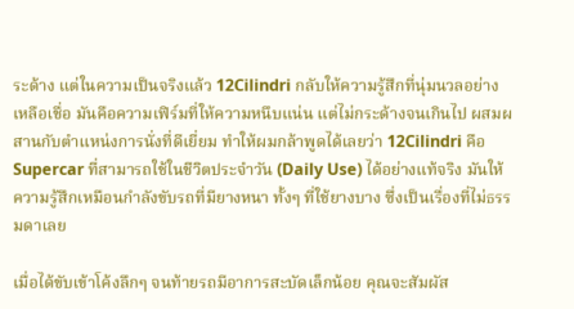ระด้าง แต่ในความเป็นจริงแล้ว 12Cilindri กลับให้ความรู้สึกที่นุ่มนวลอย่างเหลือเชื่อ มันคือความเฟิร์มที่ให้ความหนึบแน่น แต่ไม่กระด้างจนเกินไป ผสมผสานกับตำแหน่งการนั่งที่ดีเยี่ยม ทำให้ผมกล้าพูดได้เลยว่า 12Cilindri คือ Supercar ที่สามารถใช้ในชีวิตประจำวัน (Daily Use) ได้อย่างแท้จริง มันให้ความรู้สึกเหมือนกำลังขับรถที่มียางหนา ทั้งๆ ที่ใช้ยางบาง ซึ่งเป็นเรื่องที่ไม่ธรรมดาเลย

เมื่อได้ขับเข้าโค้งลึกๆ จนท้ายรถมีอาการสะบัดเล็กน้อย คุณจะสัมผัส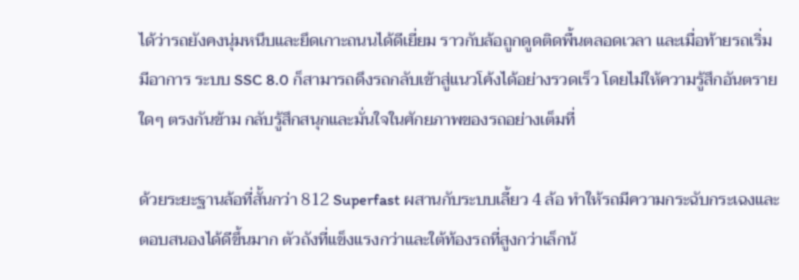ได้ว่ารถยังคงนุ่มหนึบและยึดเกาะถนนได้ดีเยี่ยม ราวกับล้อถูกดูดติดพื้นตลอดเวลา และเมื่อท้ายรถเริ่มมีอาการ ระบบ SSC 8.0 ก็สามารถดึงรถกลับเข้าสู่แนวโค้งได้อย่างรวดเร็ว โดยไม่ให้ความรู้สึกอันตรายใดๆ ตรงกันข้าม กลับรู้สึกสนุกและมั่นใจในศักยภาพของรถอย่างเต็มที่

ด้วยระยะฐานล้อที่สั้นกว่า 812 Superfast ผสานกับระบบเลี้ยว 4 ล้อ ทำให้รถมีความกระฉับกระเฉงและตอบสนองได้ดีขึ้นมาก ตัวถังที่แข็งแรงกว่าและใต้ท้องรถที่สูงกว่าเล็กน้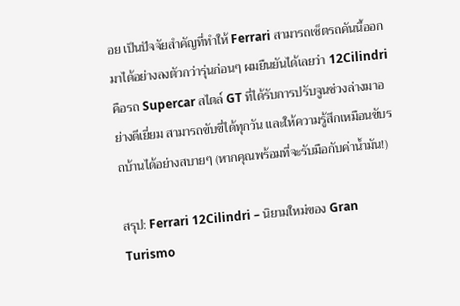อย เป็นปัจจัยสำคัญที่ทำให้ Ferrari สามารถเซ็ตรถคันนี้ออกมาได้อย่างลงตัวกว่ารุ่นก่อนๆ ผมยืนยันได้เลยว่า 12Cilindri คือรถ Supercar สไตล์ GT ที่ได้รับการปรับจูนช่วงล่างมาอย่างดีเยี่ยม สามารถขับขี่ได้ทุกวัน และให้ความรู้สึกเหมือนขับรถบ้านได้อย่างสบายๆ (หากคุณพร้อมที่จะรับมือกับค่าน้ำมัน!)

สรุป: Ferrari 12Cilindri – นิยามใหม่ของ Gran Turismo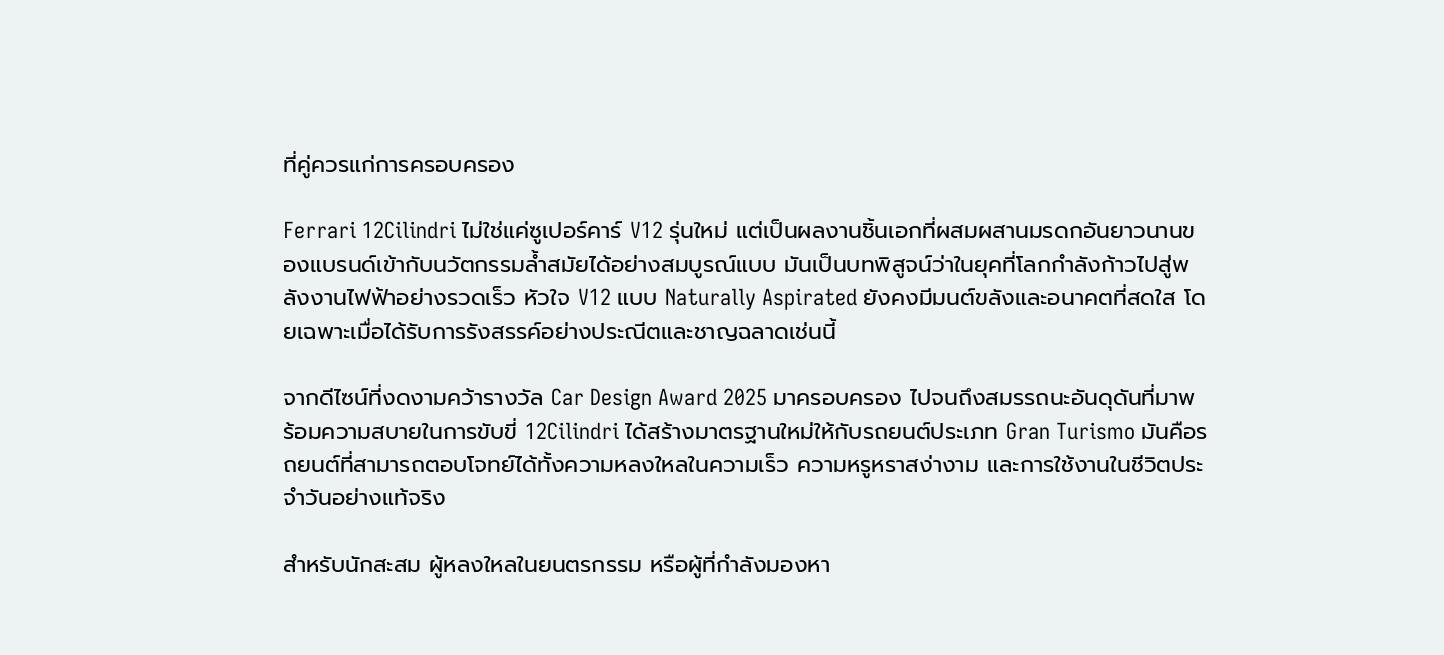ที่คู่ควรแก่การครอบครอง

Ferrari 12Cilindri ไม่ใช่แค่ซูเปอร์คาร์ V12 รุ่นใหม่ แต่เป็นผลงานชิ้นเอกที่ผสมผสานมรดกอันยาวนานของแบรนด์เข้ากับนวัตกรรมล้ำสมัยได้อย่างสมบูรณ์แบบ มันเป็นบทพิสูจน์ว่าในยุคที่โลกกำลังก้าวไปสู่พลังงานไฟฟ้าอย่างรวดเร็ว หัวใจ V12 แบบ Naturally Aspirated ยังคงมีมนต์ขลังและอนาคตที่สดใส โดยเฉพาะเมื่อได้รับการรังสรรค์อย่างประณีตและชาญฉลาดเช่นนี้

จากดีไซน์ที่งดงามคว้ารางวัล Car Design Award 2025 มาครอบครอง ไปจนถึงสมรรถนะอันดุดันที่มาพร้อมความสบายในการขับขี่ 12Cilindri ได้สร้างมาตรฐานใหม่ให้กับรถยนต์ประเภท Gran Turismo มันคือรถยนต์ที่สามารถตอบโจทย์ได้ทั้งความหลงใหลในความเร็ว ความหรูหราสง่างาม และการใช้งานในชีวิตประจำวันอย่างแท้จริง

สำหรับนักสะสม ผู้หลงใหลในยนตรกรรม หรือผู้ที่กำลังมองหา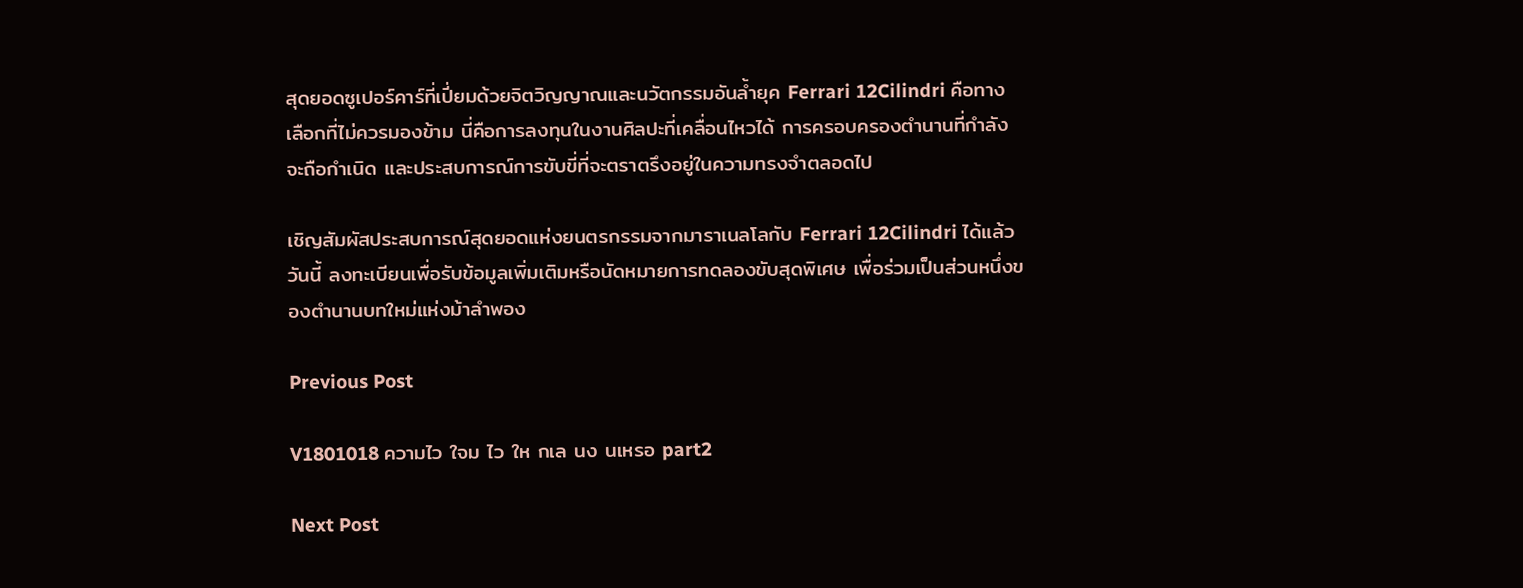สุดยอดซูเปอร์คาร์ที่เปี่ยมด้วยจิตวิญญาณและนวัตกรรมอันล้ำยุค Ferrari 12Cilindri คือทางเลือกที่ไม่ควรมองข้าม นี่คือการลงทุนในงานศิลปะที่เคลื่อนไหวได้ การครอบครองตำนานที่กำลังจะถือกำเนิด และประสบการณ์การขับขี่ที่จะตราตรึงอยู่ในความทรงจำตลอดไป

เชิญสัมผัสประสบการณ์สุดยอดแห่งยนตรกรรมจากมาราเนลโลกับ Ferrari 12Cilindri ได้แล้ววันนี้ ลงทะเบียนเพื่อรับข้อมูลเพิ่มเติมหรือนัดหมายการทดลองขับสุดพิเศษ เพื่อร่วมเป็นส่วนหนึ่งของตำนานบทใหม่แห่งม้าลำพอง

Previous Post

V1801018 ความไว ใจม ไว ให กเล นง นเหรอ part2

Next Post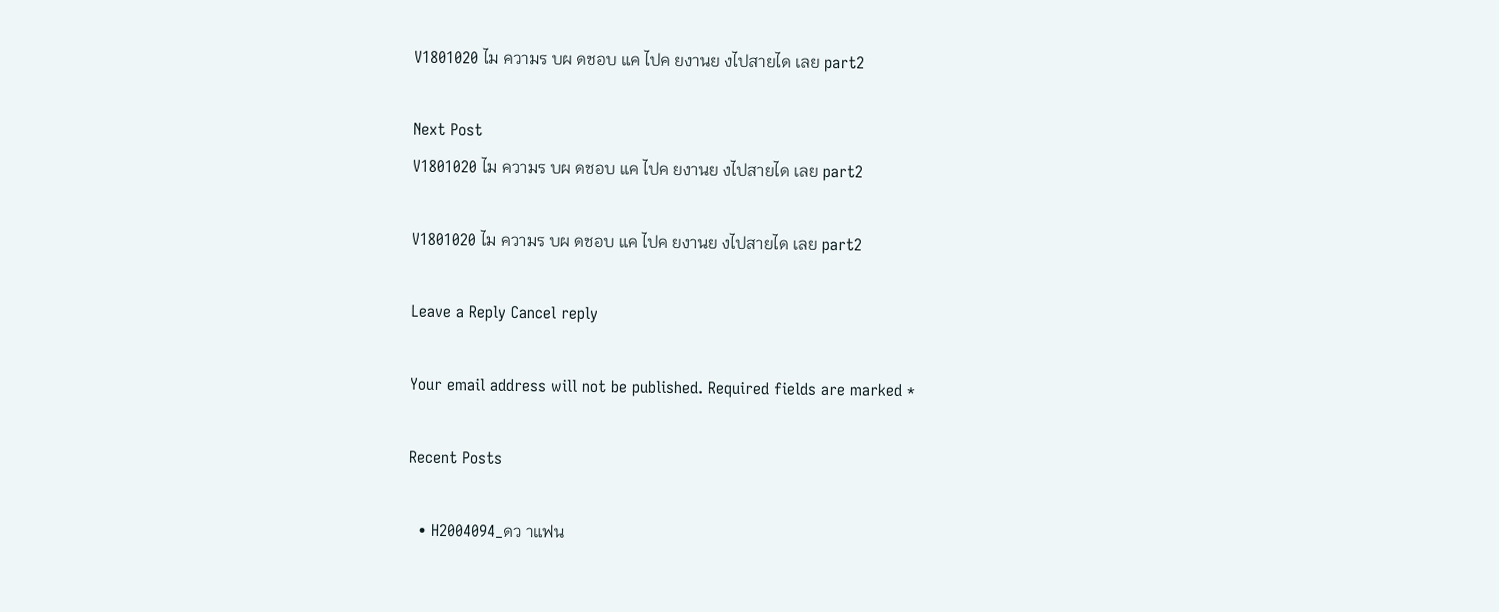V1801020 ไม ความร บผ ดชอบ แค ไปค ยงานย งไปสายได เลย part2

Next Post
V1801020 ไม ความร บผ ดชอบ แค ไปค ยงานย งไปสายได เลย part2

V1801020 ไม ความร บผ ดชอบ แค ไปค ยงานย งไปสายได เลย part2

Leave a Reply Cancel reply

Your email address will not be published. Required fields are marked *

Recent Posts

  • H2004094_ดว าแฟน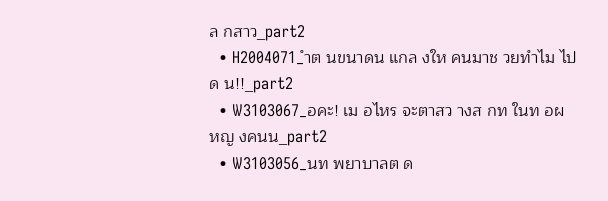ล กสาว_part2
  • H2004071_ำต นขนาดน แกล งให คนมาช วยทำไม ไปด น!!_part2
  • W3103067_อคะ! เม อไหร จะตาสว างส กท ในท อผ หญ งคนน_part2
  • W3103056_นท พยาบาลต ด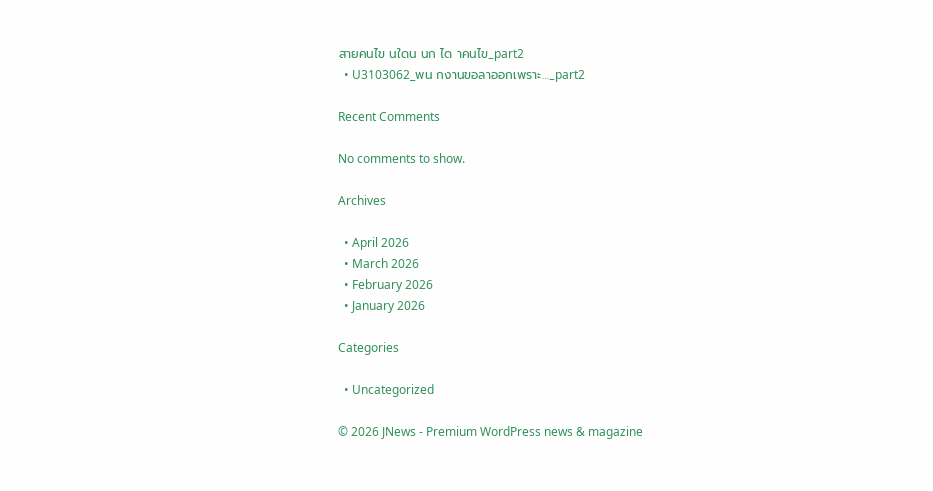สายคนไข นใดน นก ได าคนไข_part2
  • U3103062_พน กงานขอลาออกเพราะ…_part2

Recent Comments

No comments to show.

Archives

  • April 2026
  • March 2026
  • February 2026
  • January 2026

Categories

  • Uncategorized

© 2026 JNews - Premium WordPress news & magazine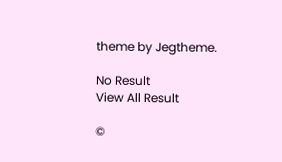theme by Jegtheme.

No Result
View All Result

©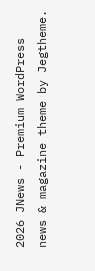2026 JNews - Premium WordPress news & magazine theme by Jegtheme.